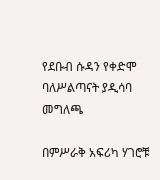የደቡብ ሱዳን የቀድሞ ባለሥልጣናት ያዲሳባ መግለጫ

በምሥራቅ አፍሪካ ሃገሮቹ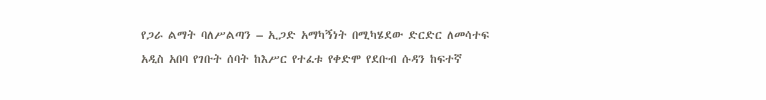የጋራ ልማት ባለሥልጣን – ኢጋድ አማካኝነት በሚካሄደው ድርድር ለመሳተፍ አዲስ አበባ የገቡት ሰባት ከእሥር የተፈቱ የቀድሞ የደቡብ ሱዳን ከፍተኛ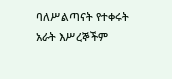ባለሥልጣናት የተቀሩት አራት እሥረኞችም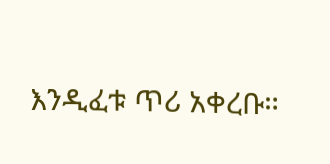እንዲፈቱ ጥሪ አቀረቡ።